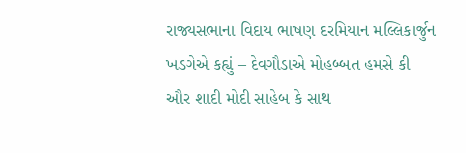રાજ્યસભાના વિદાય ભાષણ દરમિયાન મલ્લિકાર્જુન ખડગેએ કહ્યું – દેવગૌડાએ મોહબ્બત હમસે કી ઔર શાદી મોદી સાહેબ કે સાથ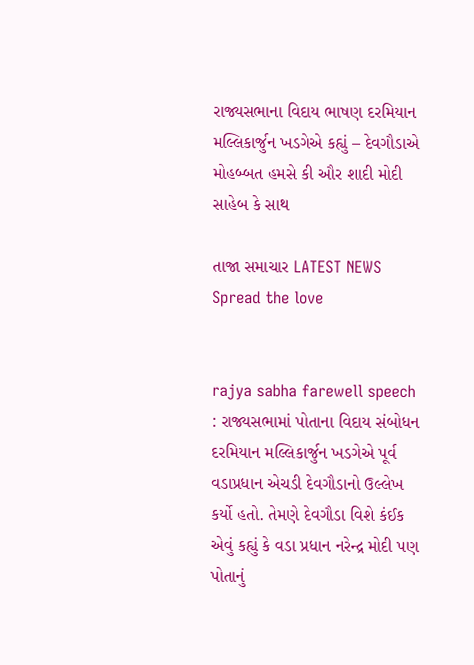રાજ્યસભાના વિદાય ભાષણ દરમિયાન મલ્લિકાર્જુન ખડગેએ કહ્યું – દેવગૌડાએ મોહબ્બત હમસે કી ઔર શાદી મોદી સાહેબ કે સાથ

તાજા સમાચાર LATEST NEWS
Spread the love


rajya sabha farewell speech : રાજ્યસભામાં પોતાના વિદાય સંબોધન દરમિયાન મલ્લિકાર્જુન ખડગેએ પૂર્વ વડાપ્રધાન એચડી દેવગૌડાનો ઉલ્લેખ કર્યો હતો. તેમણે દેવગૌડા વિશે કંઈક એવું કહ્યું કે વડા પ્રધાન નરેન્દ્ર મોદી પણ પોતાનું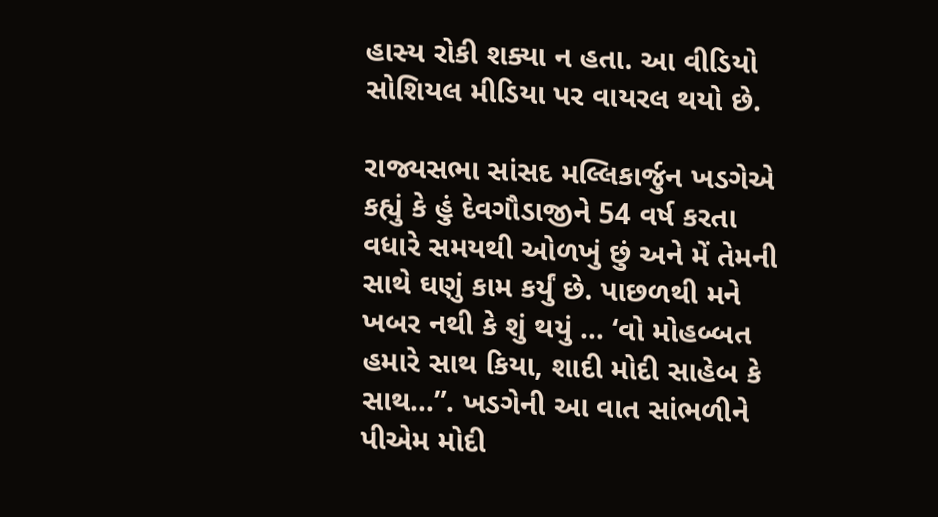હાસ્ય રોકી શક્યા ન હતા. આ વીડિયો સોશિયલ મીડિયા પર વાયરલ થયો છે.

રાજ્યસભા સાંસદ મલ્લિકાર્જુન ખડગેએ કહ્યું કે હું દેવગૌડાજીને 54 વર્ષ કરતા વધારે સમયથી ઓળખું છું અને મેં તેમની સાથે ઘણું કામ કર્યું છે. પાછળથી મને ખબર નથી કે શું થયું … ‘વો મોહબ્બત હમારે સાથ કિયા, શાદી મોદી સાહેબ કે સાથ…”. ખડગેની આ વાત સાંભળીને પીએમ મોદી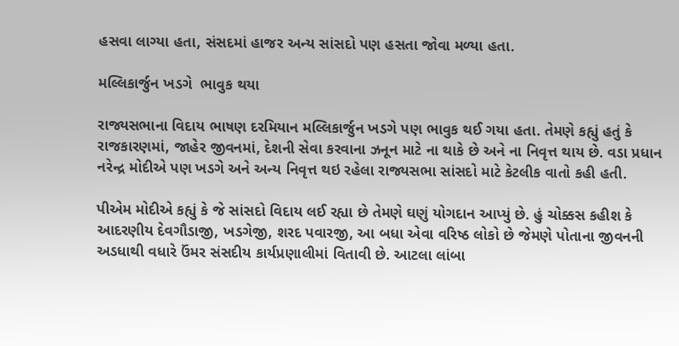હસવા લાગ્યા હતા, સંસદમાં હાજર અન્ય સાંસદો પણ હસતા જોવા મળ્યા હતા.

મલ્લિકાર્જુન ખડગે  ભાવુક થયા

રાજ્યસભાના વિદાય ભાષણ દરમિયાન મલ્લિકાર્જુન ખડગે પણ ભાવુક થઈ ગયા હતા. તેમણે કહ્યું હતું કે રાજકારણમાં, જાહેર જીવનમાં, દેશની સેવા કરવાના ઝનૂન માટે ના થાકે છે અને ના નિવૃત્ત થાય છે. વડા પ્રધાન નરેન્દ્ર મોદીએ પણ ખડગે અને અન્ય નિવૃત્ત થઇ રહેલા રાજ્યસભા સાંસદો માટે કેટલીક વાતો કહી હતી.

પીએમ મોદીએ કહ્યું કે જે સાંસદો વિદાય લઈ રહ્યા છે તેમણે ઘણું યોગદાન આપ્યું છે. હું ચોક્કસ કહીશ કે આદરણીય દેવગૌડાજી, ખડગેજી, શરદ પવારજી, આ બધા એવા વરિષ્ઠ લોકો છે જેમણે પોતાના જીવનની અડધાથી વધારે ઉંમર સંસદીય કાર્યપ્રણાલીમાં વિતાવી છે. આટલા લાંબા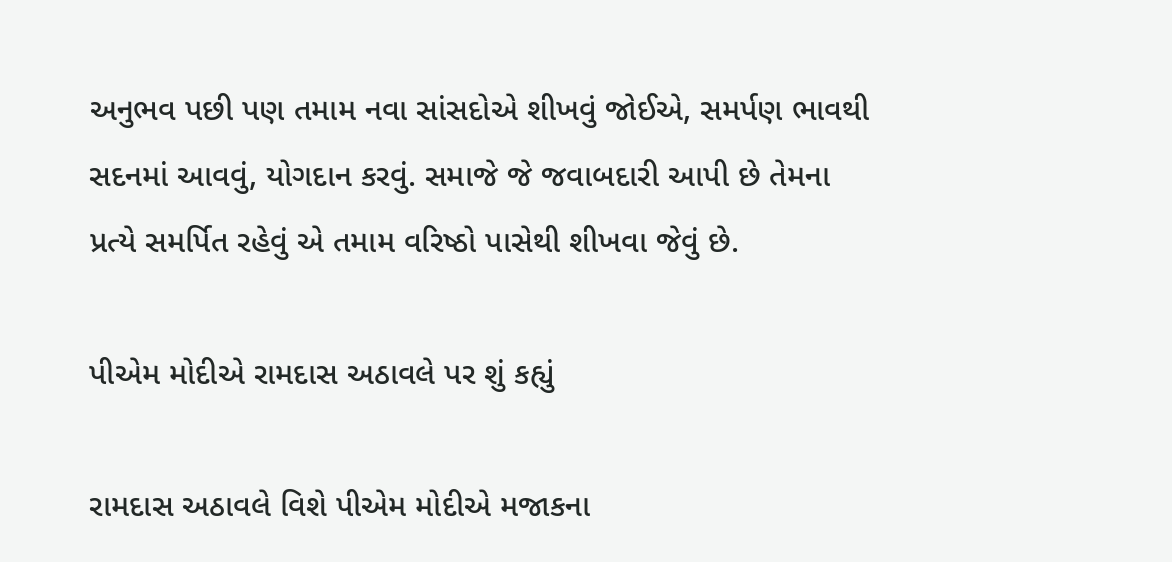અનુભવ પછી પણ તમામ નવા સાંસદોએ શીખવું જોઈએ, સમર્પણ ભાવથી સદનમાં આવવું, યોગદાન કરવું. સમાજે જે જવાબદારી આપી છે તેમના પ્રત્યે સમર્પિત રહેવું એ તમામ વરિષ્ઠો પાસેથી શીખવા જેવું છે.

પીએમ મોદીએ રામદાસ અઠાવલે પર શું કહ્યું

રામદાસ અઠાવલે વિશે પીએમ મોદીએ મજાકના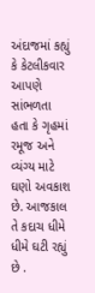અંદાજમાં કહ્યું કે કેટલીકવાર આપણે સાંભળતા હતા કે ગૃહમાં રમૂજ અને વ્યંગ્ય માટે ઘણો અવકાશ છે. આજકાલ તે કદાચ ધીમે ધીમે ઘટી રહ્યું છે .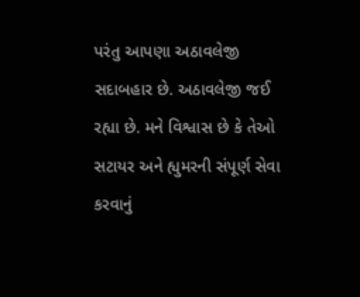પરંતુ આપણા અઠાવલેજી સદાબહાર છે. અઠાવલેજી જઈ રહ્યા છે. મને વિશ્વાસ છે કે તેઓ સટાયર અને હ્યુમરની સંપૂર્ણ સેવા કરવાનું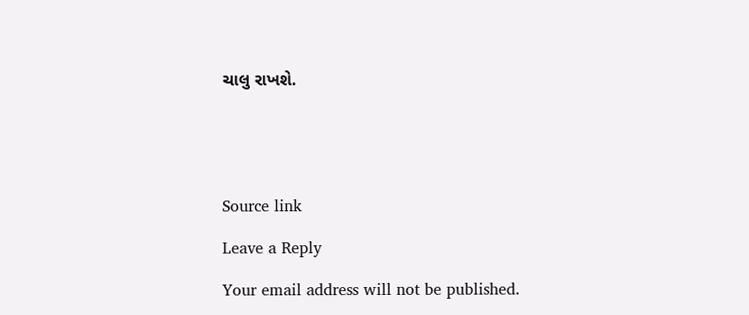ચાલુ રાખશે.





Source link

Leave a Reply

Your email address will not be published.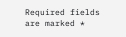Required fields are marked *